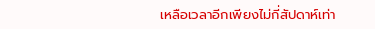เหลือเวลาอีกเพียงไม่กี่สัปดาห์เท่า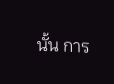นั้น การ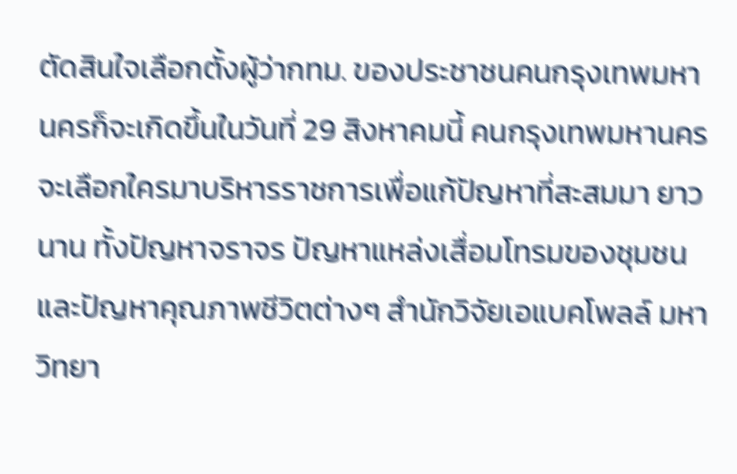ตัดสินใจเลือกตั้งผู้ว่ากทม. ของประชาชนคนกรุงเทพมหานครก็จะเกิดขึ้นในวันที่ 29 สิงหาคมนี้ คนกรุงเทพมหานครจะเลือกใครมาบริหารราชการเพื่อแก้ปัญหาที่สะสมมา ยาวนาน ทั้งปัญหาจราจร ปัญหาแหล่งเสื่อมโทรมของชุมชน และปัญหาคุณภาพชีวิตต่างๆ สำนักวิจัยเอแบคโพลล์ มหาวิทยา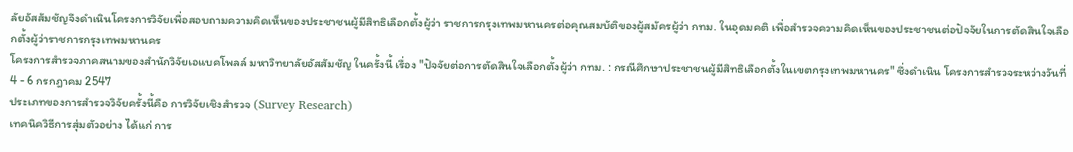ลัยอัสสัมชัญจึงดำเนินโครงการวิจัยเพื่อสอบถามความคิดเห็นของประชาชนผู้มีสิทธิเลือกตั้งผู้ว่า ราชการกรุงเทพมหานครต่อคุณสมบัติของผู้สมัครผู้ว่า กทม. ในอุดมคติ เพื่อสำรวจความคิดเห็นของประชาชนต่อปัจจัยในการตัดสินใจเลือกตั้งผู้ว่าราชการกรุงเทพมหานคร
โครงการสำรวจภาคสนามของสำนักวิจัยเอแบคโพลล์ มหาวิทยาลัยอัสสัมชัญ ในครั้งนี้ เรื่อง "ปัจจัยต่อการตัดสินใจเลือกตั้งผู้ว่า กทม. : กรณีศึกษาประชาชนผู้มีสิทธิเลือกตั้งในเขตกรุงเทพมหานคร" ซึ่งดำเนิน โครงการสำรวจระหว่างวันที่ 4 - 6 กรกฎาคม 2547
ประเภทของการสำรวจวิจัยครั้งนี้คือ การวิจัยเชิงสำรวจ (Survey Research)
เทคนิควิธีการสุ่มตัวอย่าง ได้แก่ การ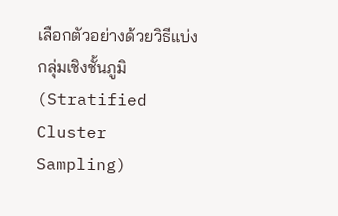เลือกตัวอย่างด้วยวิธีแบ่งกลุ่มเชิงชั้นภูมิ (Stratified Cluster Sampling)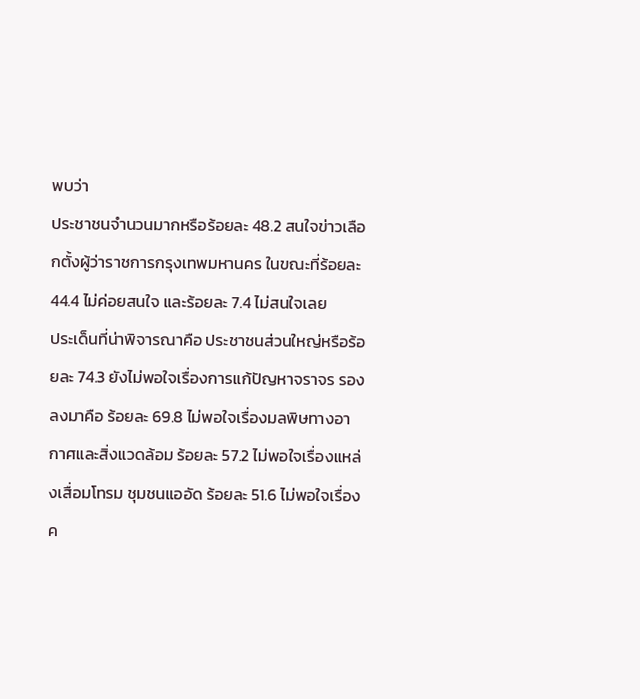พบว่า
ประชาชนจำนวนมากหรือร้อยละ 48.2 สนใจข่าวเลือกตั้งผู้ว่าราชการกรุงเทพมหานคร ในขณะที่ร้อยละ 44.4 ไม่ค่อยสนใจ และร้อยละ 7.4 ไม่สนใจเลย
ประเด็นที่น่าพิจารณาคือ ประชาชนส่วนใหญ่หรือร้อยละ 74.3 ยังไม่พอใจเรื่องการแก้ปัญหาจราจร รองลงมาคือ ร้อยละ 69.8 ไม่พอใจเรื่องมลพิษทางอากาศและสิ่งแวดล้อม ร้อยละ 57.2 ไม่พอใจเรื่องแหล่งเสื่อมโทรม ชุมชนแออัด ร้อยละ 51.6 ไม่พอใจเรื่องค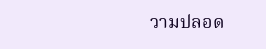วามปลอด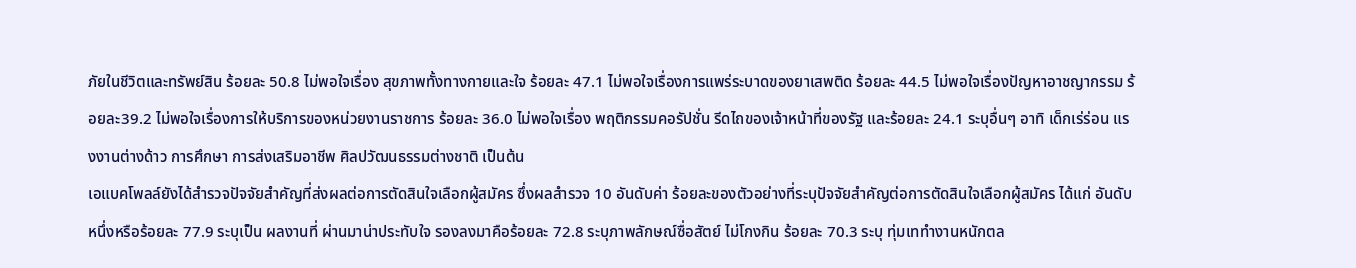ภัยในชีวิตและทรัพย์สิน ร้อยละ 50.8 ไม่พอใจเรื่อง สุขภาพทั้งทางกายและใจ ร้อยละ 47.1 ไม่พอใจเรื่องการแพร่ระบาดของยาเสพติด ร้อยละ 44.5 ไม่พอใจเรื่องปัญหาอาชญากรรม ร้อยละ39.2 ไม่พอใจเรื่องการให้บริการของหน่วยงานราชการ ร้อยละ 36.0 ไม่พอใจเรื่อง พฤติกรรมคอรัปชั่น รีดไถของเจ้าหน้าที่ของรัฐ และร้อยละ 24.1 ระบุอื่นๆ อาทิ เด็กเร่ร่อน แรงงานต่างด้าว การศึกษา การส่งเสริมอาชีพ ศิลปวัฒนธรรมต่างชาติ เป็นต้น
เอแบคโพลล์ยังได้สำรวจปัจจัยสำคัญที่ส่งผลต่อการตัดสินใจเลือกผู้สมัคร ซึ่งผลสำรวจ 10 อันดับค่า ร้อยละของตัวอย่างที่ระบุปัจจัยสำคัญต่อการตัดสินใจเลือกผู้สมัคร ได้แก่ อันดับหนึ่งหรือร้อยละ 77.9 ระบุเป็น ผลงานที่ ผ่านมาน่าประทับใจ รองลงมาคือร้อยละ 72.8 ระบุภาพลักษณ์ซื่อสัตย์ ไม่โกงกิน ร้อยละ 70.3 ระบุ ทุ่มเททำงานหนักตล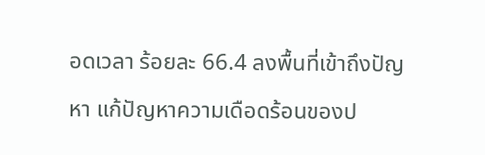อดเวลา ร้อยละ 66.4 ลงพื้นที่เข้าถึงปัญหา แก้ปัญหาความเดือดร้อนของป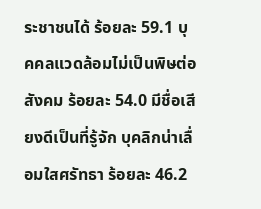ระชาชนได้ ร้อยละ 59.1 บุคคลแวดล้อมไม่เป็นพิษต่อสังคม ร้อยละ 54.0 มีชื่อเสียงดีเป็นที่รู้จัก บุคลิกน่าเลื่อมใสศรัทธา ร้อยละ 46.2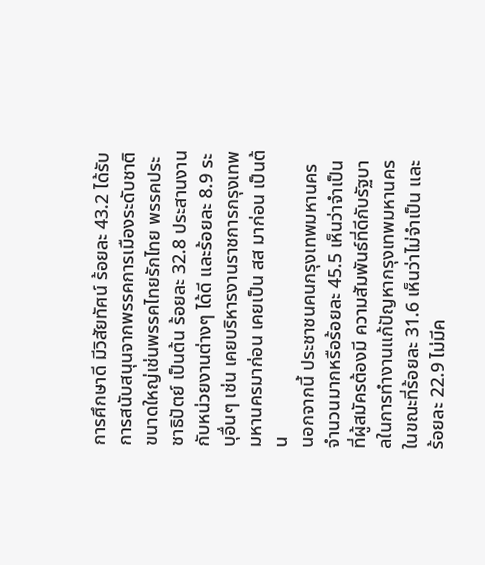การศึกษาดี มีวิสัยทัศน์ ร้อยละ 43.2 ได้รับการสนับสนุนจากพรรคการเมืองระดับชาติขนาดใหญ่เช่นพรรคไทยรักไทย พรรคประชาธิปัตย์ เป็นต้น ร้อยละ 32.8 ประสานงานกับหน่วยงานต่างๆ ได้ดี และร้อยละ 8.9 ระบุอื่นๆ เช่น เคยบริหารงานราชการกรุงเทพมหานครมาก่อน เคยเป็น สส มาก่อน เป็นต้น
นอกจากนี้ ประชาชนคนกรุงเทพมหานครจำนวนมากหรือร้อยละ 45.5 เห็นว่าจำเป็นที่ผู้สมัครต้องมี ความสัมพันธ์ที่ดีกับรัฐบาลในการทำงานแก้ปัญหากรุงเทพมหานคร ในขณะที่ร้อยละ 31.6 เห็นว่าไม่จำเป็น และ ร้อยละ 22.9 ไม่มีค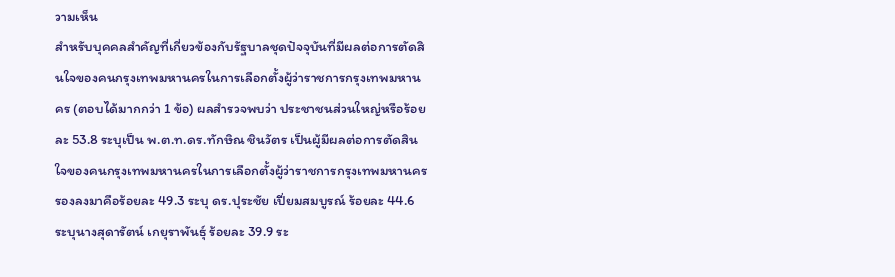วามเห็น
สำหรับบุคคลสำคัญที่เกี่ยวข้องกับรัฐบาลชุดปัจจุบันที่มีผลต่อการตัดสินใจของคนกรุงเทพมหานครในการเลือกตั้งผู้ว่าราชการกรุงเทพมหานคร (ตอบได้มากกว่า 1 ข้อ) ผลสำรวจพบว่า ประชาชนส่วนใหญ่หรือร้อยละ 53.8 ระบุเป็น พ.ต.ท.ดร.ทักษิณ ชินวัตร เป็นผู้มีผลต่อการตัดสินใจของคนกรุงเทพมหานครในการเลือกตั้งผู้ว่าราชการกรุงเทพมหานคร รองลงมาคือร้อยละ 49.3 ระบุ ดร.ปุระชัย เปี่ยมสมบูรณ์ ร้อยละ 44.6 ระบุนางสุดารัตน์ เกยุราพันธุ์ ร้อยละ 39.9 ระ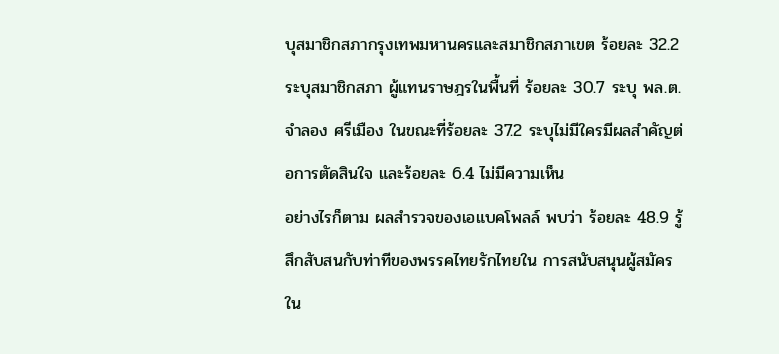บุสมาชิกสภากรุงเทพมหานครและสมาชิกสภาเขต ร้อยละ 32.2 ระบุสมาชิกสภา ผู้แทนราษฎรในพื้นที่ ร้อยละ 30.7 ระบุ พล.ต.จำลอง ศรีเมือง ในขณะที่ร้อยละ 37.2 ระบุไม่มีใครมีผลสำคัญต่อการตัดสินใจ และร้อยละ 6.4 ไม่มีความเห็น
อย่างไรก็ตาม ผลสำรวจของเอแบคโพลล์ พบว่า ร้อยละ 48.9 รู้สึกสับสนกับท่าทีของพรรคไทยรักไทยใน การสนับสนุนผู้สมัคร ใน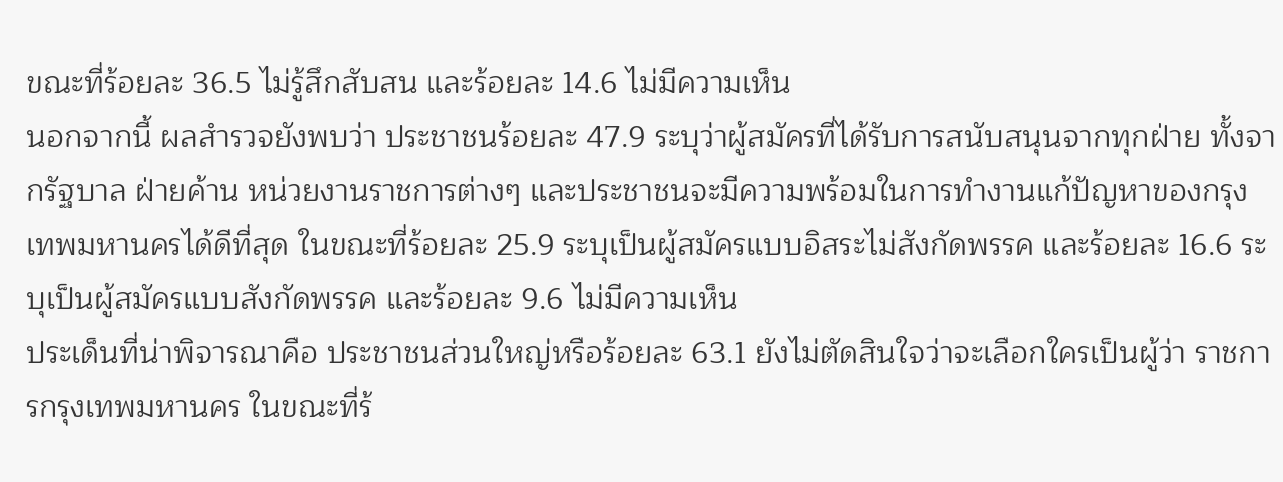ขณะที่ร้อยละ 36.5 ไม่รู้สึกสับสน และร้อยละ 14.6 ไม่มีความเห็น
นอกจากนี้ ผลสำรวจยังพบว่า ประชาชนร้อยละ 47.9 ระบุว่าผู้สมัครที่ได้รับการสนับสนุนจากทุกฝ่าย ทั้งจากรัฐบาล ฝ่ายค้าน หน่วยงานราชการต่างๆ และประชาชนจะมีความพร้อมในการทำงานแก้ปัญหาของกรุงเทพมหานครได้ดีที่สุด ในขณะที่ร้อยละ 25.9 ระบุเป็นผู้สมัครแบบอิสระไม่สังกัดพรรค และร้อยละ 16.6 ระบุเป็นผู้สมัครแบบสังกัดพรรค และร้อยละ 9.6 ไม่มีความเห็น
ประเด็นที่น่าพิจารณาคือ ประชาชนส่วนใหญ่หรือร้อยละ 63.1 ยังไม่ตัดสินใจว่าจะเลือกใครเป็นผู้ว่า ราชการกรุงเทพมหานคร ในขณะที่ร้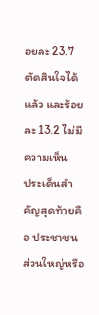อยละ 23.7 ตัดสินใจได้แล้ว และร้อยละ 13.2 ไม่มีความเห็น
ประเด็นสำคัญสุดท้ายคือ ประชาชนส่วนใหญ่หรือ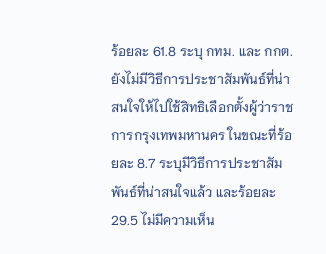ร้อยละ 61.8 ระบุ กทม. และ กกต. ยังไม่มีวิธีการประชาสัมพันธ์ที่น่าสนใจให้ไปใช้สิทธิเลือกตั้งผู้ว่าราชการกรุงเทพมหานคร ในขณะที่ร้อยละ 8.7 ระบุมีวิธีการประชาสัมพันธ์ที่น่าสนใจแล้ว และร้อยละ 29.5 ไม่มีความเห็น